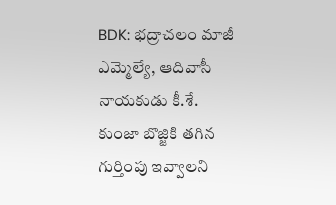BDK: భద్రాచలం మాజీ ఎమ్మెల్యే, ఆదివాసీ నాయకుడు కీ.శే. కుంజా బొజ్జికి తగిన గుర్తింపు ఇవ్వాలని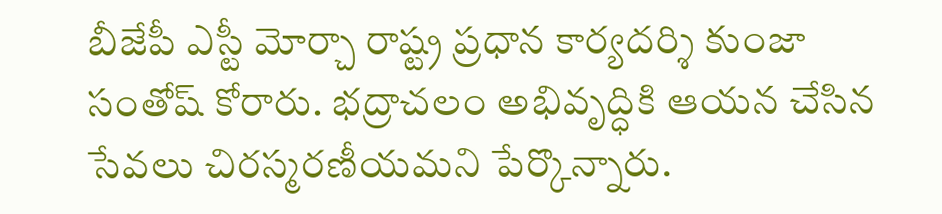బీజేపీ ఎస్టీ మోర్చా రాష్ట్ర ప్రధాన కార్యదర్శి కుంజా సంతోష్ కోరారు. భద్రాచలం అభివృద్ధికి ఆయన చేసిన సేవలు చిరస్మరణీయమని పేర్కొన్నారు.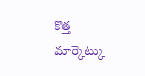కొత్త మార్కెట్కు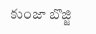కుంజా బొజ్జి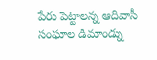పేరు పెట్టాలన్న ఆదివాసీ సంఘాల డిమాండ్ను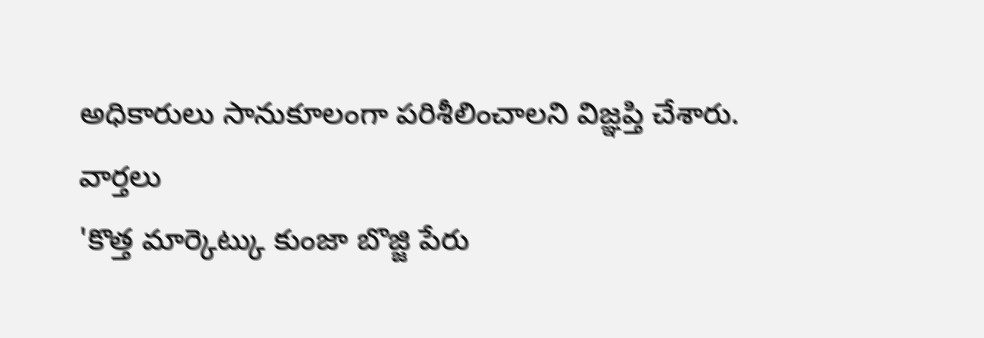అధికారులు సానుకూలంగా పరిశీలించాలని విజ్ఞప్తి చేశారు.
వార్తలు
'కొత్త మార్కెట్కు కుంజా బొజ్జి పేరు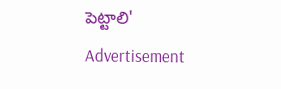పెట్టాలి'
Advertisement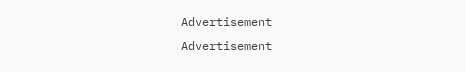Advertisement
Advertisement